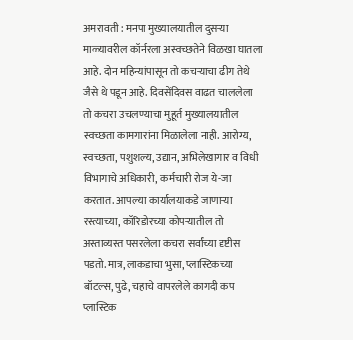अमरावती : मनपा मुख्यालयातील दुसऱ्या माळ्यावरील कॉर्नरला अस्वच्छतेने विळखा घातला आहे. दोन महिन्यांपासून तो कचऱ्याचा ढीग तेथे जैसे थे पडून आहे. दिवसेंदिवस वाढत चाललेला तो कचरा उचलण्याचा मुहूर्त मुख्यालयातील स्वच्छता कामगारांना मिळालेला नाही. आरोग्य, स्वच्छता, पशुशल्य, उद्यान, अभिलेखागार व विधी विभागाचे अधिकारी, कर्मचारी रोज ये-जा करतात. आपल्या कार्यालयाकडे जाणाऱ्या रस्त्याच्या, कॉरिडोरच्या कोपऱ्यातील तो अस्ताव्यस्त पसरलेला कचरा सर्वांच्या दृष्टीस पडतो. मात्र, लाकडाचा भुसा, प्लास्टिकच्या बॉटल्स, पुढे, चहाचे वापरलेले कागदी कप प्लास्टिक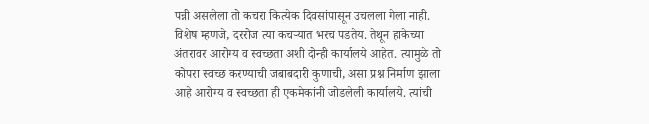पन्नी असलेला तो कचरा कित्येक दिवसांपासून उचलला गेला नाही. विशेष म्हणजे, दररोज त्या कचऱ्यात भरच पडतेय. तेथून हाकेच्या अंतरावर आरोग्य व स्वच्छता अशी दोन्ही कार्यालये आहेत. त्यामुळे तो कोपरा स्वच्छ करण्याची जबाबदारी कुणाची, असा प्रश्न निर्माण झाला आहे आरोग्य व स्वच्छता ही एकमेकांनी जोडलेली कार्यालये. त्यांची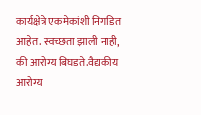कार्यक्षेत्रे एकमेकांशी निगडित आहेत. स्वच्छता झाली नाही, की आरोग्य बिघडते.वैद्यकीय आरोग्य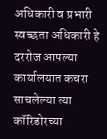अधिकारी व प्रभारी स्वच्छता अधिकारी हे दररोज आपल्या कार्यालयात कचरा साचलेल्या त्या कॉरिडोरच्या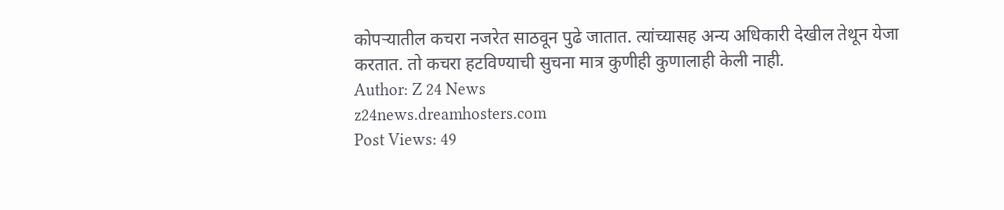कोपऱ्यातील कचरा नजरेत साठवून पुढे जातात. त्यांच्यासह अन्य अधिकारी देखील तेथून येजा करतात. तो कचरा हटविण्याची सुचना मात्र कुणीही कुणालाही केली नाही.
Author: Z 24 News
z24news.dreamhosters.com
Post Views: 49